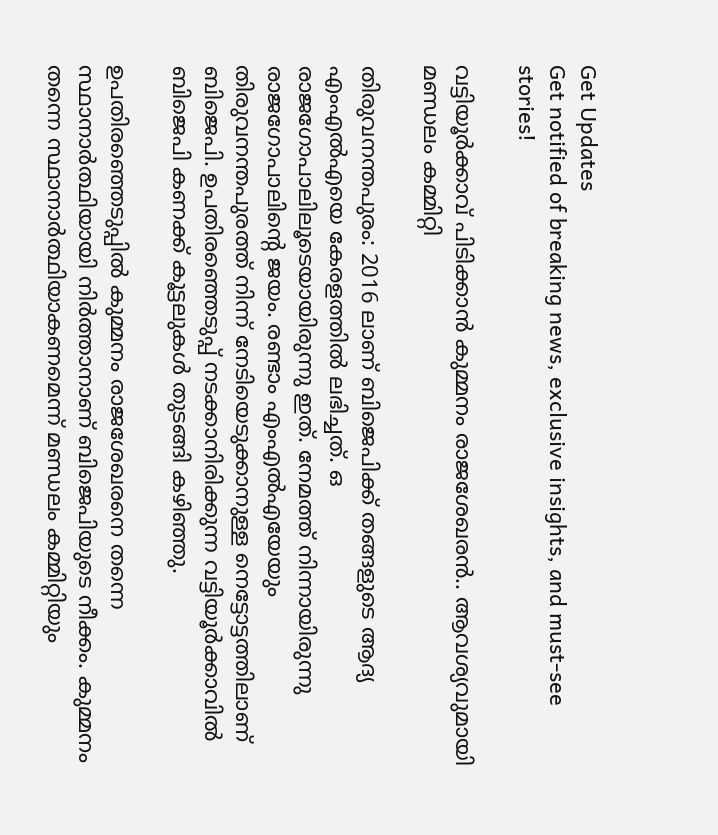Get Updates
Get notified of breaking news, exclusive insights, and must-see stories!

വട്ടിയൂര്‍ക്കാവ് പിടിക്കാന്‍ കുമ്മനം രാജശേഖരന്‍.. ആവശ്യവുമായി മണ്ഡലം കമ്മിറ്റി

തിരുവനന്തപുരം: 2016 ലാണ് ബിജെപിക്ക് തങ്ങളുടെ ആദ്യ എംഎല്‍എയെ കേരളത്തില്‍ ലഭിച്ചത്. ഒ രാജഗോപാലിലൂടെയായിരുന്നു ഇത്. നേമത്ത് നിന്നായിരുന്നു രാജഗോപാലിന്‍റെ ജയം. രണ്ടാം എംഎല്‍എയേയും തിരുവനന്തപുരത്ത് നിന്ന് നേടിയെടുക്കാനുള്ള നെട്ടോട്ടത്തിലാണ് ബിജെപി. ഉപതിരഞ്ഞെടുപ്പ് നടക്കാനിരിക്കുന്ന വട്ടിയൂര്‍ക്കാവില്‍ ബിജെപി കണക്ക് കൂട്ടലുകള്‍ തുടങ്ങി കഴിഞ്ഞു.

ഉപതിരഞ്ഞെടുപ്പില്‍ കുമ്മനം രാജശേഖരനെ തന്നെ സ്ഥാനാര്‍ത്ഥിയായി നിര്‍ത്താനാണ് ബിജെപിയുടെ നീക്കം. കുമ്മനം തന്നെ സ്ഥാനാര്‍ത്ഥിയാകണമെന്ന് മണ്ഡലം കമ്മിറ്റിയും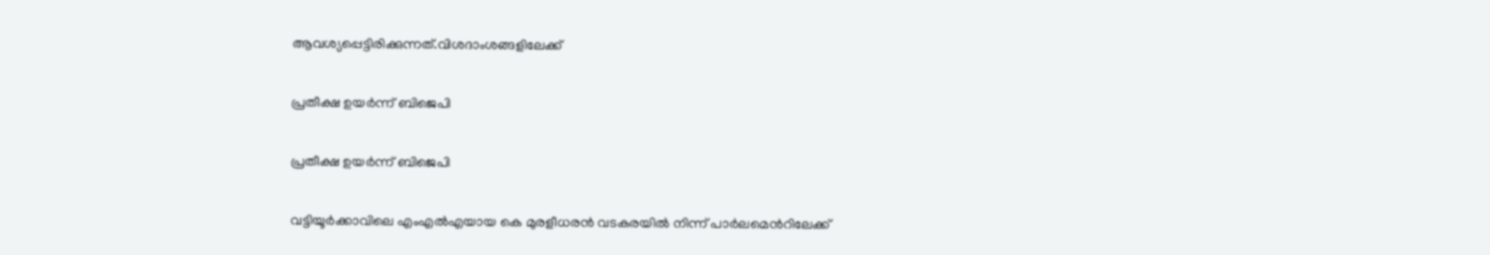ആവശ്യപ്പെട്ടിരിക്കുന്നത്.വിശദാംശങ്ങളിലേക്ക്

പ്രതീക്ഷ ഉയര്‍ന്ന് ബിജെപി

പ്രതീക്ഷ ഉയര്‍ന്ന് ബിജെപി

വട്ടിയൂര്‍ക്കാവിലെ എംഎല്‍എയായ കെ മുരളീധരന്‍ വടകരയില്‍ നിന്ന് പാര്‍ലമെന്‍റിലേക്ക്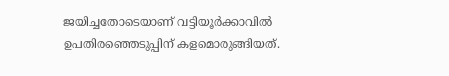ജയിച്ചതോടെയാണ് വട്ടിയൂര്‍ക്കാവില്‍ ഉപതിരഞ്ഞെടുപ്പിന് കളമൊരുങ്ങിയത്.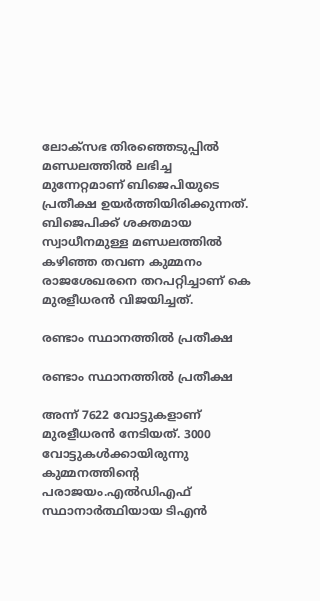ലോക്സഭ തിരഞ്ഞെടുപ്പില്‍ മണ്ഡലത്തില്‍ ലഭിച്ച മുന്നേറ്റമാണ് ബിജെപിയുടെ പ്രതീക്ഷ ഉയര്‍ത്തിയിരിക്കുന്നത്. ബിജെപിക്ക് ശക്തമായ സ്വാധീനമുള്ള മണ്ഡലത്തില്‍ കഴിഞ്ഞ തവണ കുമ്മനം രാജശേഖരനെ തറപറ്റിച്ചാണ് കെ മുരളീധരന്‍ വിജയിച്ചത്.

രണ്ടാം സ്ഥാനത്തില്‍ പ്രതീക്ഷ

രണ്ടാം സ്ഥാനത്തില്‍ പ്രതീക്ഷ

അന്ന് 7622 വോട്ടുകളാണ് മുരളീധരന്‍ നേടിയത്. 3000 വോട്ടുകള്‍ക്കായിരുന്നു കുമ്മനത്തിന്‍റെ പരാജയം.എല്‍ഡിഎഫ് സ്ഥാനാര്‍ത്ഥിയായ ടിഎന്‍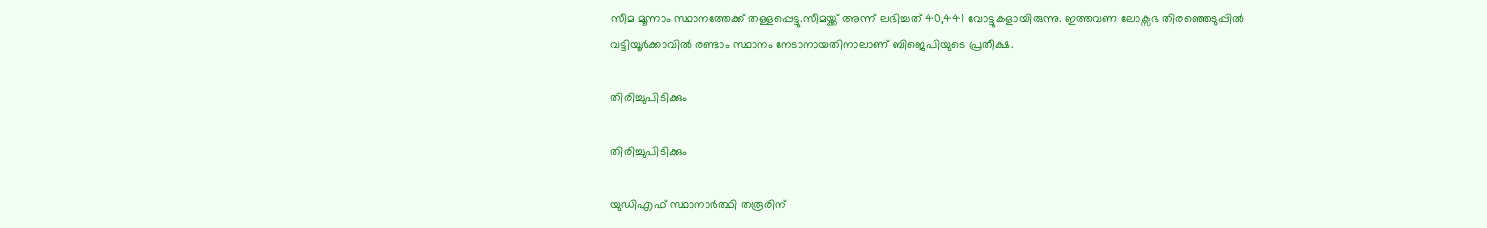സീമ മൂന്നാം സ്ഥാനത്തേക്ക് തള്ളപ്പെട്ടു.സീമയ്ക്ക് അന്ന് ലഭിച്ചത് 40,441 വോട്ടുകളായിരുന്നു. ഇത്തവണ ലോക്സഭ തിരഞ്ഞെടുപ്പില്‍ വട്ടിയൂര്‍ക്കാവില്‍ രണ്ടാം സ്ഥാനം നേടാനായതിനാലാണ് ബിജെപിയുടെ പ്രതീക്ഷ.

തിരിച്ചുപിടിക്കും

തിരിച്ചുപിടിക്കും

യുഡിഎഫ് സ്ഥാനാര്‍ത്ഥി തരൂരിന്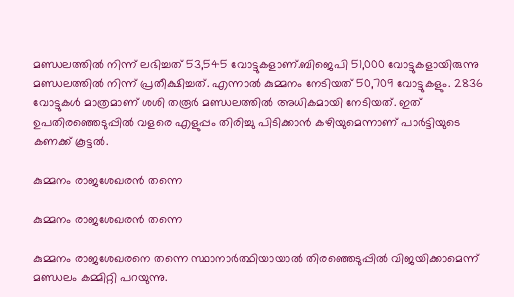മണ്ഡലത്തില്‍ നിന്ന് ലഭിച്ചത് 53,545 വോട്ടുകളാണ്.ബിജെപി 51,000 വോട്ടുകളായിരുന്നു മണ്ഡലത്തില്‍ നിന്ന് പ്രതീക്ഷിച്ചത്. എന്നാല്‍ കുമ്മനം നേടിയത് 50,709 വോട്ടുകളും. 2836 വോട്ടുകള്‍ മാത്രമാണ് ശശി തരൂര്‍ മണ്ഡലത്തില്‍ അധികമായി നേടിയത്. ഇത് ഉപതിരഞ്ഞെടുപ്പില്‍ വളരെ എളുപ്പം തിരിച്ചു പിടിക്കാന്‍ കഴിയുമെന്നാണ് പാര്‍ട്ടിയുടെ കണക്ക് കൂട്ടല്‍.

കുമ്മനം രാജശേഖരന്‍ തന്നെ

കുമ്മനം രാജശേഖരന്‍ തന്നെ

കുമ്മനം രാജശേഖരനെ തന്നെ സ്ഥാനാര്‍ത്ഥിയായാല്‍ തിരഞ്ഞെടുപ്പില്‍ വിജയിക്കാമെന്ന് മണ്ഡലം കമ്മിറ്റി പറയുന്നു.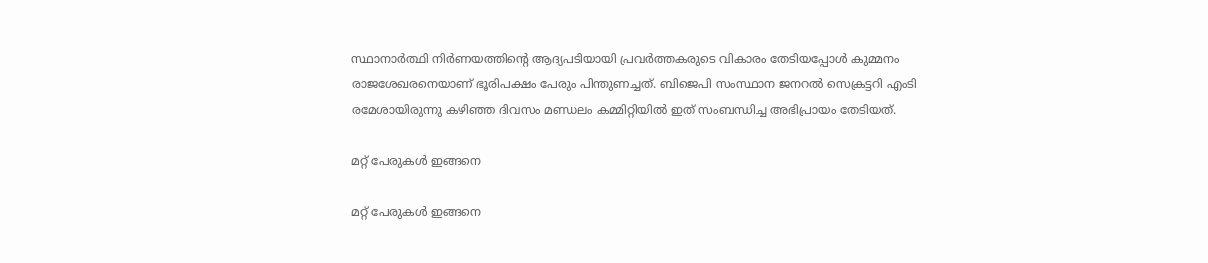സ്ഥാനാര്‍ത്ഥി നിര്‍ണയത്തിന്‍റെ ആദ്യപടിയായി പ്രവര്‍ത്തകരുടെ വികാരം തേടിയപ്പോള്‍ കുമ്മനം രാജശേഖരനെയാണ് ഭൂരിപക്ഷം പേരും പിന്തുണച്ചത്. ബിജെപി സംസ്ഥാന ജനറല്‍ സെക്രട്ടറി എംടി രമേശായിരുന്നു കഴിഞ്ഞ ദിവസം മണ്ഡലം കമ്മിറ്റിയില്‍ ഇത് സംബന്ധിച്ച അഭിപ്രായം തേടിയത്.

മറ്റ് പേരുകള്‍ ഇങ്ങനെ

മറ്റ് പേരുകള്‍ ഇങ്ങനെ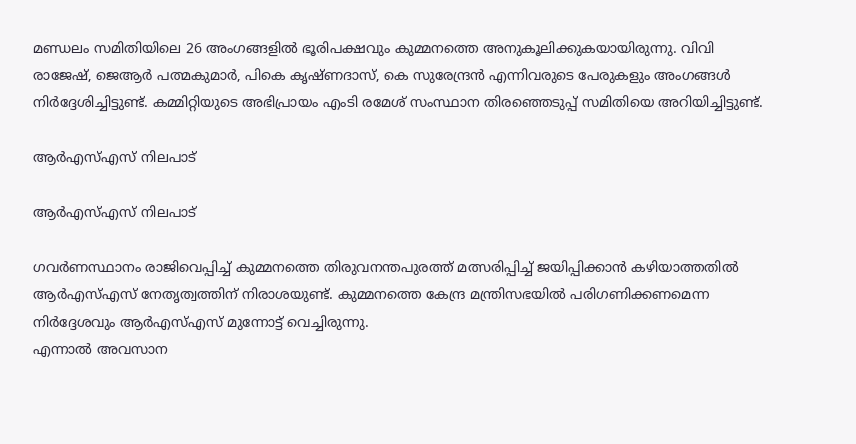മണ്ഡലം സമിതിയിലെ 26 അംഗങ്ങളില്‍ ഭൂരിപക്ഷവും കുമ്മനത്തെ അനുകൂലിക്കുകയായിരുന്നു. വിവി രാജേഷ്, ജെആര്‍ പത്മകുമാര്‍, പികെ കൃഷ്ണദാസ്, കെ സുരേന്ദ്രന്‍ എന്നിവരുടെ പേരുകളും അംഗങ്ങള്‍ നിര്‍ദ്ദേശിച്ചിട്ടുണ്ട്. കമ്മിറ്റിയുടെ അഭിപ്രായം എംടി രമേശ് സംസ്ഥാന തിരഞ്ഞെടുപ്പ് സമിതിയെ അറിയിച്ചിട്ടുണ്ട്.

ആര്‍എസ്എസ് നിലപാട്

ആര്‍എസ്എസ് നിലപാട്

ഗവര്‍ണസ്ഥാനം രാജിവെപ്പിച്ച് കുമ്മനത്തെ തിരുവനന്തപുരത്ത് മത്സരിപ്പിച്ച് ജയിപ്പിക്കാന്‍ കഴിയാത്തതില്‍ ആര്‍എസ്എസ് നേതൃത്വത്തിന് നിരാശയുണ്ട്. കുമ്മനത്തെ കേന്ദ്ര മന്ത്രിസഭയില്‍ പരിഗണിക്കണമെന്ന നിര്‍ദ്ദേശവും ആര്‍എസ്എസ് മുന്നോട്ട് വെച്ചിരുന്നു.
എന്നാല്‍ അവസാന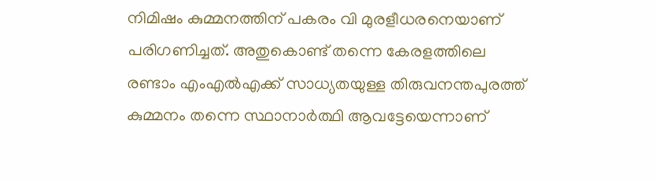നിമിഷം കുമ്മനത്തിന് പകരം വി മുരളീധരനെയാണ് പരിഗണിച്ചത്. അതുകൊണ്ട് തന്നെ കേരളത്തിലെ രണ്ടാം എംഎല്‍എക്ക് സാധ്യതയുള്ള തിരുവനന്തപുരത്ത് കുമ്മനം തന്നെ സ്ഥാനാര്‍ത്ഥി ആവട്ടേയെന്നാണ്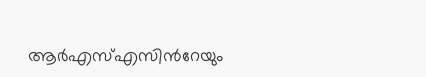ആര്‍എസ്എസിന്‍റേയും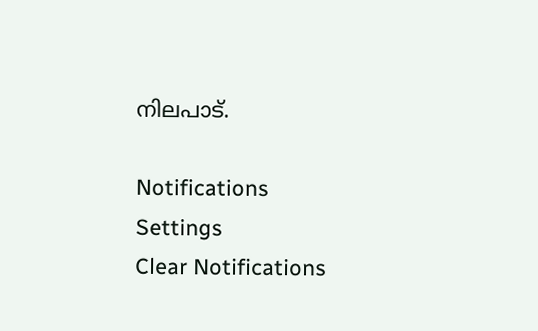നിലപാട്.

Notifications
Settings
Clear Notifications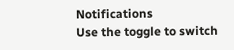Notifications
Use the toggle to switch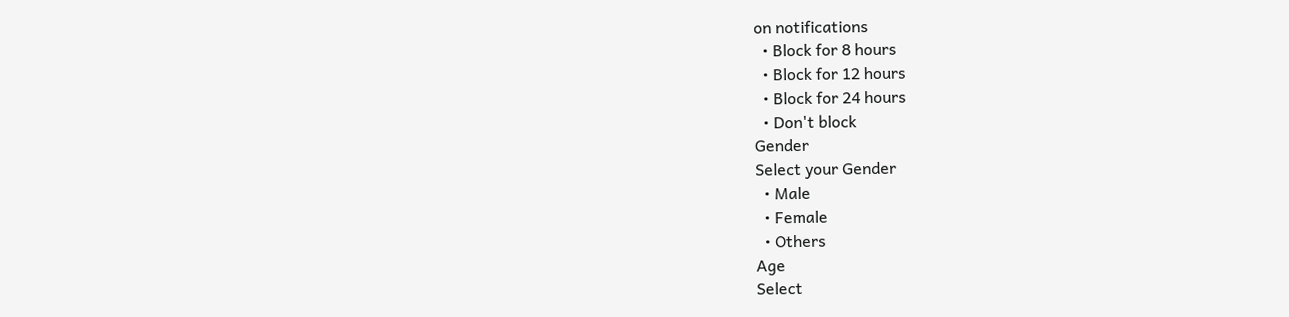on notifications
  • Block for 8 hours
  • Block for 12 hours
  • Block for 24 hours
  • Don't block
Gender
Select your Gender
  • Male
  • Female
  • Others
Age
Select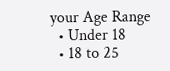your Age Range
  • Under 18
  • 18 to 25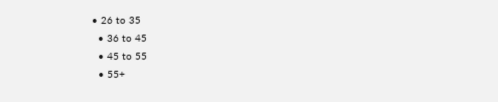• 26 to 35
  • 36 to 45
  • 45 to 55
  • 55+